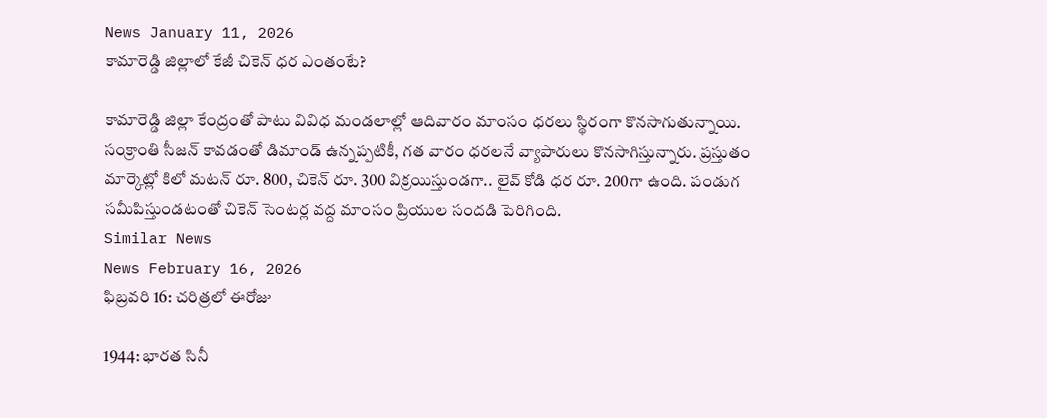News January 11, 2026
కామారెడ్డి జిల్లాలో కేజీ చికెన్ ధర ఎంతంటే?

కామారెడ్డి జిల్లా కేంద్రంతో పాటు వివిధ మండలాల్లో ఆదివారం మాంసం ధరలు స్థిరంగా కొనసాగుతున్నాయి. సంక్రాంతి సీజన్ కావడంతో డిమాండ్ ఉన్నప్పటికీ, గత వారం ధరలనే వ్యాపారులు కొనసాగిస్తున్నారు. ప్రస్తుతం మార్కెట్లో కిలో మటన్ రూ. 800, చికెన్ రూ. 300 విక్రయిస్తుండగా.. లైవ్ కోడి ధర రూ. 200గా ఉంది. పండుగ సమీపిస్తుండటంతో చికెన్ సెంటర్ల వద్ద మాంసం ప్రియుల సందడి పెరిగింది.
Similar News
News February 16, 2026
ఫిబ్రవరి 16: చరిత్రలో ఈరోజు

1944: భారత సినీ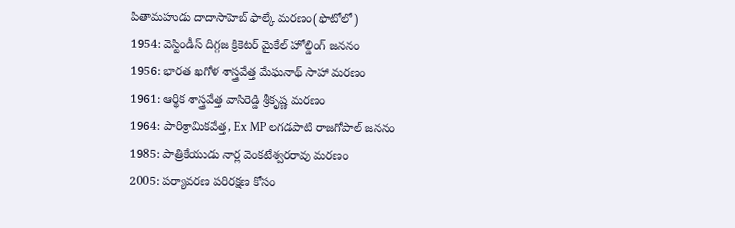పితామహుడు దాదాసాహెబ్ ఫాల్కే మరణం(ఫొటోలో)
1954: వెస్టిండీస్ దిగ్గజ క్రికెటర్ మైకేల్ హోల్డింగ్ జననం
1956: భారత ఖగోళ శాస్త్రవేత్త మేఘనాథ్ సాహా మరణం
1961: ఆర్థిక శాస్త్రవేత్త వాసిరెడ్డి శ్రీకృష్ణ మరణం
1964: పారిశ్రామికవేత్త, Ex MP లగడపాటి రాజగోపాల్ జననం
1985: పాత్రికేయుడు నార్ల వెంకటేశ్వరరావు మరణం
2005: పర్యావరణ పరిరక్షణ కోసం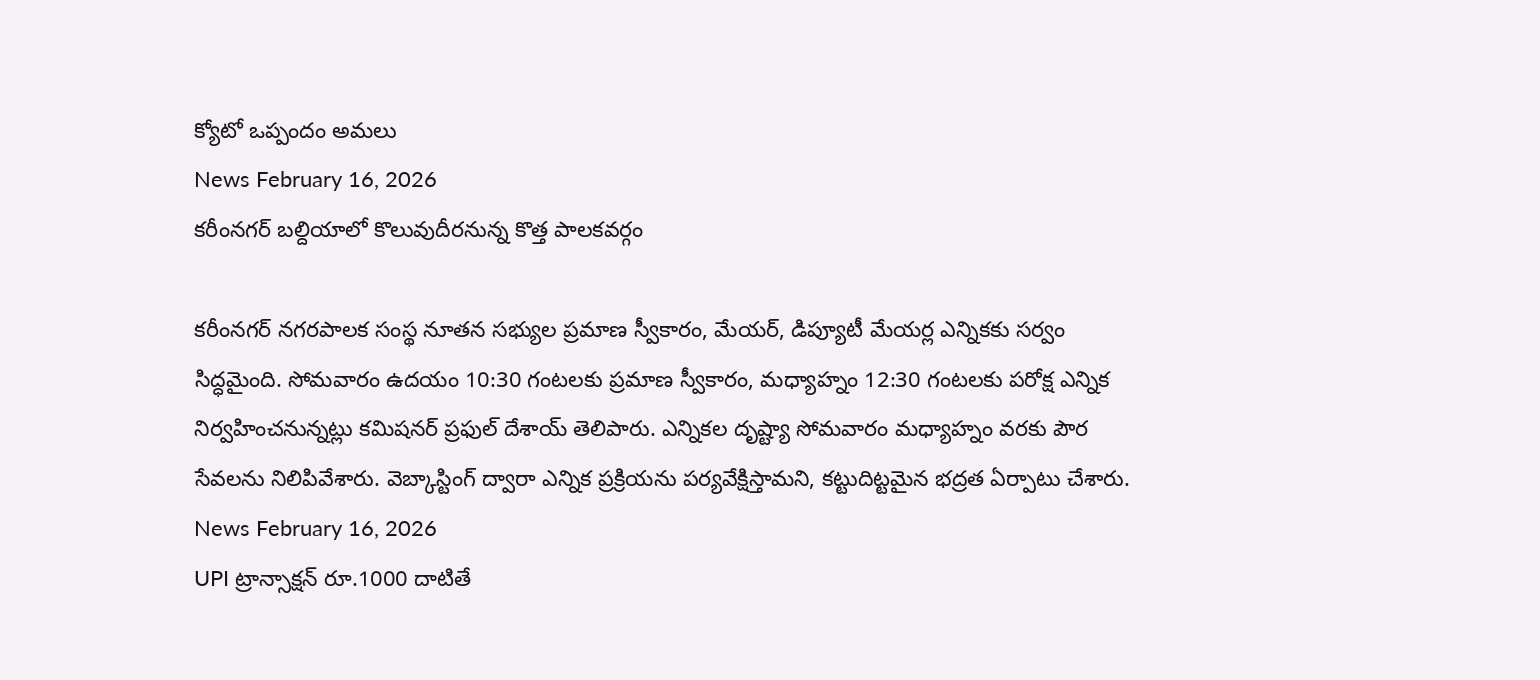క్యోటో ఒప్పందం అమలు
News February 16, 2026
కరీంనగర్ బల్దియాలో కొలువుదీరనున్న కొత్త పాలకవర్గం

కరీంనగర్ నగరపాలక సంస్థ నూతన సభ్యుల ప్రమాణ స్వీకారం, మేయర్, డిప్యూటీ మేయర్ల ఎన్నికకు సర్వం సిద్ధమైంది. సోమవారం ఉదయం 10:30 గంటలకు ప్రమాణ స్వీకారం, మధ్యాహ్నం 12:30 గంటలకు పరోక్ష ఎన్నిక నిర్వహించనున్నట్లు కమిషనర్ ప్రఫుల్ దేశాయ్ తెలిపారు. ఎన్నికల దృష్ట్యా సోమవారం మధ్యాహ్నం వరకు పౌర సేవలను నిలిపివేశారు. వెబ్కాస్టింగ్ ద్వారా ఎన్నిక ప్రక్రియను పర్యవేక్షిస్తామని, కట్టుదిట్టమైన భద్రత ఏర్పాటు చేశారు.
News February 16, 2026
UPI ట్రాన్సాక్షన్ రూ.1000 దాటితే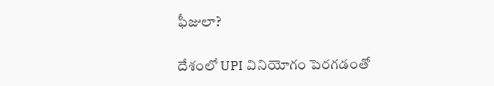ఫీజులా?

దేశంలో UPI వినియోగం పెరగడంతో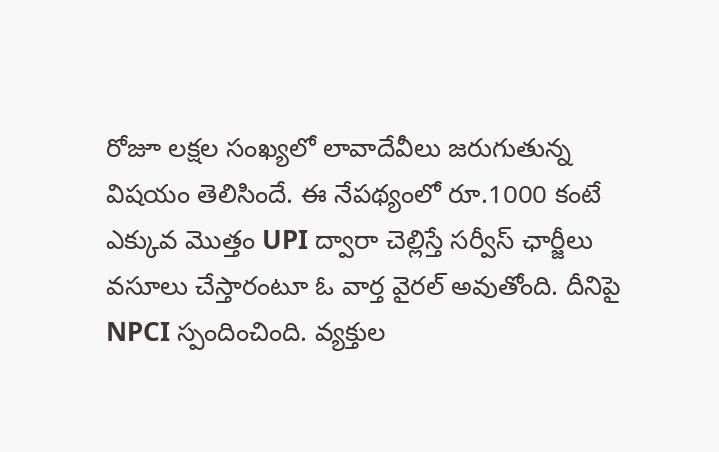రోజూ లక్షల సంఖ్యలో లావాదేవీలు జరుగుతున్న విషయం తెలిసిందే. ఈ నేపథ్యంలో రూ.1000 కంటే ఎక్కువ మొత్తం UPI ద్వారా చెల్లిస్తే సర్వీస్ ఛార్జీలు వసూలు చేస్తారంటూ ఓ వార్త వైరల్ అవుతోంది. దీనిపై NPCI స్పందించింది. వ్యక్తుల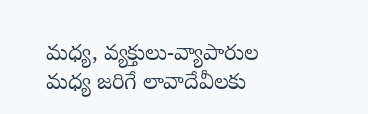మధ్య, వ్యక్తులు-వ్యాపారుల మధ్య జరిగే లావాదేవీలకు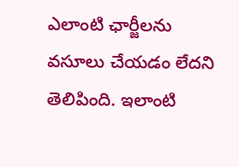ఎలాంటి ఛార్జీలను వసూలు చేయడం లేదని తెలిపింది. ఇలాంటి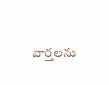వార్తలను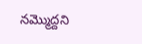నమ్మొద్దని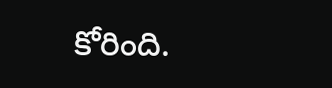కోరింది.